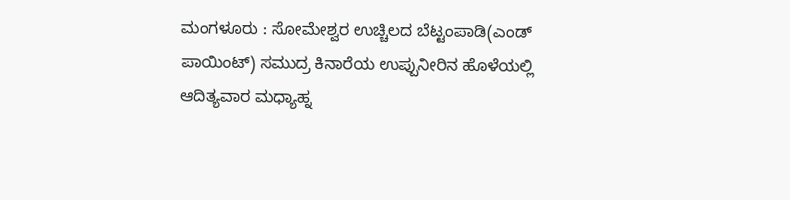ಮಂಗಳೂರು : ಸೋಮೇಶ್ವರ ಉಚ್ಚಿಲದ ಬೆಟ್ಟಂಪಾಡಿ(ಎಂಡ್ ಪಾಯಿಂಟ್) ಸಮುದ್ರ ಕಿನಾರೆಯ ಉಪ್ಪುನೀರಿನ ಹೊಳೆಯಲ್ಲಿ ಆದಿತ್ಯವಾರ ಮಧ್ಯಾಹ್ನ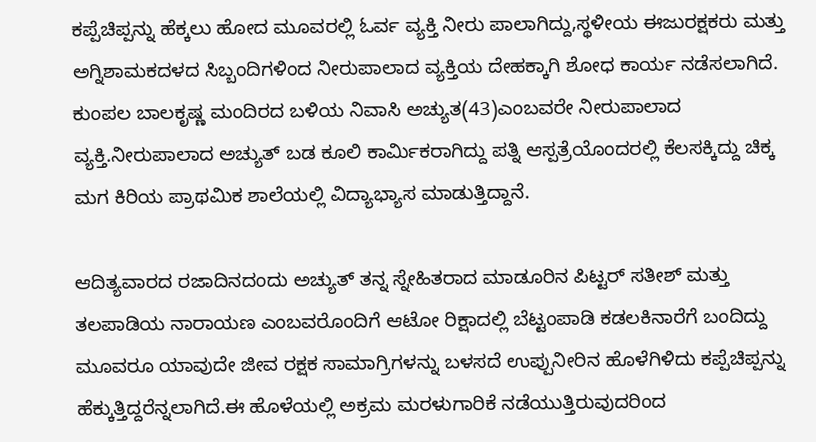ಕಪ್ಪೆಚಿಪ್ಪನ್ನು ಹೆಕ್ಕಲು ಹೋದ ಮೂವರಲ್ಲಿ ಓರ್ವ ವ್ಯಕ್ತಿ ನೀರು ಪಾಲಾಗಿದ್ದು,ಸ್ಥಳೀಯ ಈಜುರಕ್ಷಕರು ಮತ್ತು ಅಗ್ನಿಶಾಮಕದಳದ ಸಿಬ್ಬಂದಿಗಳಿಂದ ನೀರುಪಾಲಾದ ವ್ಯಕ್ತಿಯ ದೇಹಕ್ಕಾಗಿ ಶೋಧ ಕಾರ್ಯ ನಡೆಸಲಾಗಿದೆ.
ಕುಂಪಲ ಬಾಲಕೃಷ್ಣ ಮಂದಿರದ ಬಳಿಯ ನಿವಾಸಿ ಅಚ್ಯುತ(43)ಎಂಬವರೇ ನೀರುಪಾಲಾದ ವ್ಯಕ್ತಿ.ನೀರುಪಾಲಾದ ಅಚ್ಯುತ್ ಬಡ ಕೂಲಿ ಕಾರ್ಮಿಕರಾಗಿದ್ದು ಪತ್ನಿ ಆಸ್ಪತ್ರೆಯೊಂದರಲ್ಲಿ ಕೆಲಸಕ್ಕಿದ್ದು ಚಿಕ್ಕ ಮಗ ಕಿರಿಯ ಪ್ರಾಥಮಿಕ ಶಾಲೆಯಲ್ಲಿ ವಿದ್ಯಾಭ್ಯಾಸ ಮಾಡುತ್ತಿದ್ದಾನೆ.

ಆದಿತ್ಯವಾರದ ರಜಾದಿನದಂದು ಅಚ್ಯುತ್ ತನ್ನ ಸ್ನೇಹಿತರಾದ ಮಾಡೂರಿನ ಪಿಟ್ಟರ್ ಸತೀಶ್ ಮತ್ತು ತಲಪಾಡಿಯ ನಾರಾಯಣ ಎಂಬವರೊಂದಿಗೆ ಆಟೋ ರಿಕ್ಷಾದಲ್ಲಿ ಬೆಟ್ಟಂಪಾಡಿ ಕಡಲಕಿನಾರೆಗೆ ಬಂದಿದ್ದು ಮೂವರೂ ಯಾವುದೇ ಜೀವ ರಕ್ಷಕ ಸಾಮಾಗ್ರಿಗಳನ್ನು ಬಳಸದೆ ಉಪ್ಪುನೀರಿನ ಹೊಳೆಗಿಳಿದು ಕಪ್ಪೆಚಿಪ್ಪನ್ನು ಹೆಕ್ಕುತ್ತಿದ್ದರೆನ್ನಲಾಗಿದೆ.ಈ ಹೊಳೆಯಲ್ಲಿ ಅಕ್ರಮ ಮರಳುಗಾರಿಕೆ ನಡೆಯುತ್ತಿರುವುದರಿಂದ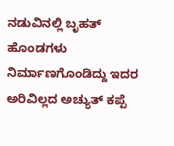ನಡುವಿನಲ್ಲಿ ಬೃಹತ್ ಹೊಂಡಗಳು ನಿರ್ಮಾಣಗೊಂಡಿದ್ದು ಇದರ ಅರಿವಿಲ್ಲದ ಅಚ್ಯುತ್ ಕಪ್ಪೆ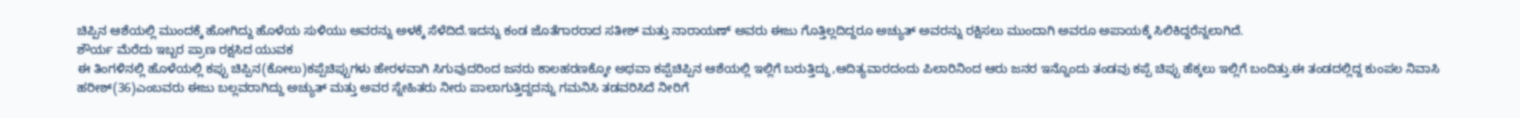ಚಿಪ್ಪಿನ ಆಶೆಯಲ್ಲಿ ಮುಂದಕ್ಕೆ ಹೋಗಿದ್ದು ಹೊಳೆಯ ಸುಳಿಯು ಅವರನ್ನು ಅಳಕ್ಕೆ ಸೆಳೆದಿದೆ.ಇದನ್ನು ಕಂಡ ಜೊತೆಗಾರರಾದ ಸತೀಶ್ ಮತ್ತು ನಾರಾಯಣ್ ಅವರು ಈಜು ಗೊತ್ತಿಲ್ಲದಿದ್ದರೂ ಅಚ್ಯುತ್ ಅವರನ್ನು ರಕ್ಷಿಸಲು ಮುಂದಾಗಿ ಅವರೂ ಅಪಾಯಕ್ಕೆ ಸಿಲಿಕಿದ್ದರೆನ್ನಲಾಗಿದೆ.
ಶೌರ್ಯ ಮೆರೆದು ಇಬ್ಬರ ಪ್ರಾಣ ರಕ್ಷಸಿದ ಯುವಕ
ಈ ತಿಂಗಳಿನಲ್ಲಿ ಹೊಳೆಯಲ್ಲಿ ಕಪ್ಪು ಚಿಪ್ಪಿನ(ಕೋಲು)ಕಪ್ಪೆಚಿಪ್ಪುಗಳು ಹೇರಳವಾಗಿ ಸಿಗುವುದರಿಂದ ಜನರು ಕಾಲಹರಣಕ್ಕೋ ಅಥವಾ ಕಪ್ಪೆಚಿಪ್ಪಿನ ಆಶೆಯಲ್ಲಿ ಇಲ್ಲಿಗೆ ಬರುತ್ತಿದ್ದು,ಆದಿತ್ಯವಾರದಂದು ಪಿಲಾರಿನಿಂದ ಆರು ಜನರ ಇನ್ನೊಂದು ತಂಡವು ಕಪ್ಪೆ ಚಿಪ್ಪು ಹೆಕ್ಕಲು ಇಲ್ಲಿಗೆ ಬಂದಿತ್ತು.ಈ ತಂಡದಲ್ಲಿದ್ದ ಕುಂಪಲ ನಿವಾಸಿ ಹರೀಶ್(36)ಎಂಬವರು ಈಜು ಬಲ್ಲವರಾಗಿದ್ದು ಅಚ್ಯುತ್ ಮತ್ತು ಅವರ ಸ್ನೇಹಿತರು ನೀರು ಪಾಲಾಗುತ್ತಿದ್ದದನ್ನು ಗಮನಿಸಿ ತಡವರಿಸಿದೆ ನೀರಿಗೆ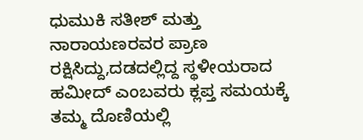ಧುಮುಕಿ ಸತೀಶ್ ಮತ್ತು ನಾರಾಯಣರವರ ಪ್ರಾಣ ರಕ್ಷಿಸಿದ್ದು,ದಡದಲ್ಲಿದ್ದ ಸ್ಥಳೀಯರಾದ ಹಮೀದ್ ಎಂಬವರು ಕ್ಲಪ್ತ ಸಮಯಕ್ಕೆ ತಮ್ಮ ದೊಣಿಯಲ್ಲಿ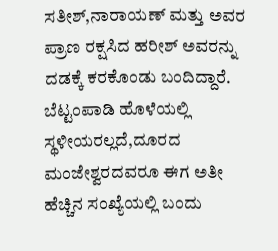ಸತೀಶ್,ನಾರಾಯಣ್ ಮತ್ತು ಅವರ ಪ್ರಾಣ ರಕ್ಷಸಿದ ಹರೀಶ್ ಅವರನ್ನು ದಡಕ್ಕೆ ಕರಕೊಂಡು ಬಂದಿದ್ದಾರೆ.
ಬೆಟ್ಟಂಪಾಡಿ ಹೊಳೆಯಲ್ಲಿ ಸ್ಥಳೀಯರಲ್ಲದೆ,ದೂರದ ಮಂಜೇಶ್ವರದವರೂ ಈಗ ಅತೀ ಹೆಚ್ಚಿನ ಸಂಖ್ಯೆಯಲ್ಲಿ ಬಂದು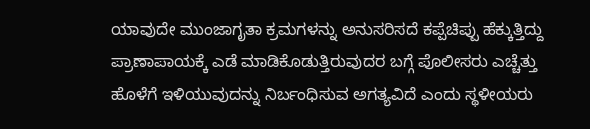ಯಾವುದೇ ಮುಂಜಾಗೃತಾ ಕ್ರಮಗಳನ್ನು ಅನುಸರಿಸದೆ ಕಪ್ಪೆಚಿಪ್ಪು ಹೆಕ್ಕುತ್ತಿದ್ದು ಪ್ರಾಣಾಪಾಯಕ್ಕೆ ಎಡೆ ಮಾಡಿಕೊಡುತ್ತಿರುವುದರ ಬಗ್ಗೆ ಪೊಲೀಸರು ಎಚ್ಚೆತ್ತು ಹೊಳೆಗೆ ಇಳಿಯುವುದನ್ನು ನಿರ್ಬಂಧಿಸುವ ಅಗತ್ಯವಿದೆ ಎಂದು ಸ್ಥಳೀಯರು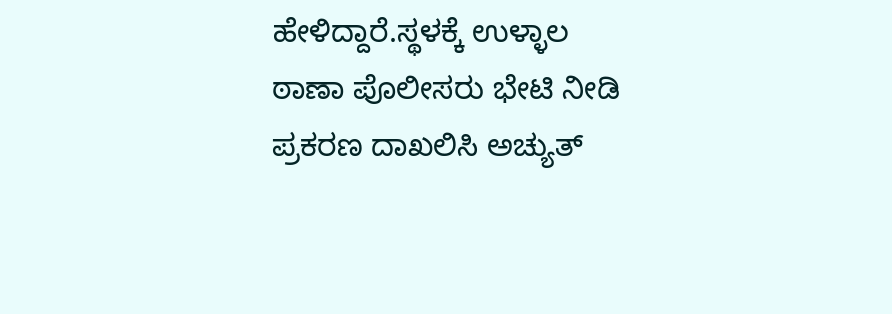ಹೇಳಿದ್ದಾರೆ.ಸ್ಥಳಕ್ಕೆ ಉಳ್ಳಾಲ ಠಾಣಾ ಪೊಲೀಸರು ಭೇಟಿ ನೀಡಿ ಪ್ರಕರಣ ದಾಖಲಿಸಿ ಅಚ್ಯುತ್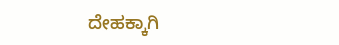ದೇಹಕ್ಕಾಗಿ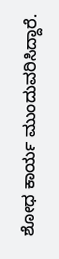ಶೋಧ ಕಾರ್ಯ ಮುಂದುವರಿಸಿದ್ದಾರೆ.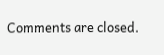Comments are closed.